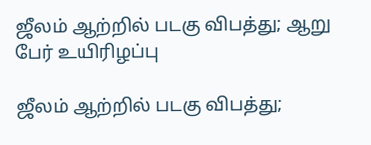ஜீலம் ஆற்றில் படகு விபத்து; ஆறு பேர் உயிரிழப்பு

ஜீலம் ஆற்றில் படகு விபத்து;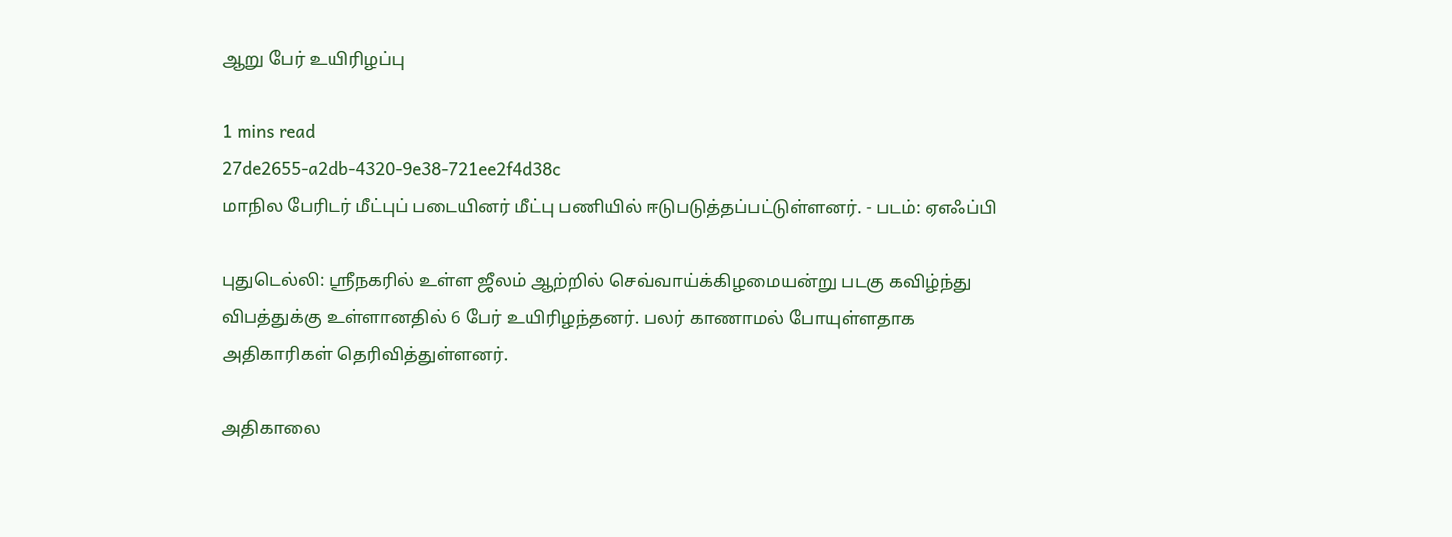ஆறு பேர் உயிரிழப்பு

1 mins read
27de2655-a2db-4320-9e38-721ee2f4d38c
மாநில பேரிடர் மீட்புப் படையினர் மீட்பு பணியில் ஈடுபடுத்தப்பட்டுள்ளனர். - படம்: ஏஎஃப்பி

புதுடெல்லி: ஸ்ரீநகரில் உள்ள ஜீலம் ஆற்றில் செவ்வாய்க்கிழமையன்று படகு கவிழ்ந்து விபத்துக்கு உள்ளானதில் 6 பேர் உயிரிழந்தனர். பலர் காணாமல் போயுள்ளதாக அதிகாரிகள் தெரிவித்துள்ளனர்.

அதிகாலை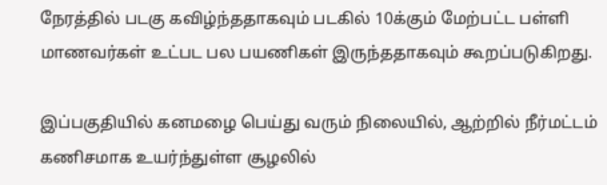நேரத்தில் படகு கவிழ்ந்ததாகவும் படகில் 10க்கும் மேற்பட்ட பள்ளி மாணவர்கள் உட்பட பல பயணிகள் இருந்ததாகவும் கூறப்படுகிறது.

இப்பகுதியில் கனமழை பெய்து வரும் நிலையில், ஆற்றில் நீர்மட்டம் கணிசமாக உயர்ந்துள்ள சூழலில்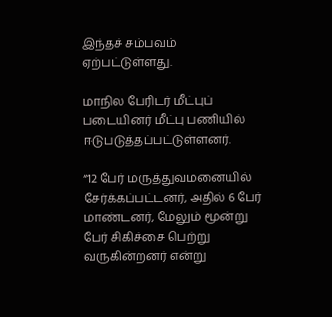இந்தச் சம்பவம் ஏற்பட்டுள்ளது.

மாநில பேரிடர் மீட்புப் படையினர் மீட்பு பணியில் ஈடுபடுத்தப்பட்டுள்ளனர்.

“12 பேர் மருத்துவமனையில் சேர்க்கப்பட்டனர், அதில் 6 பேர் மாண்டனர், மேலும் மூன்று பேர் சிகிச்சை பெற்று வருகின்றனர் என்று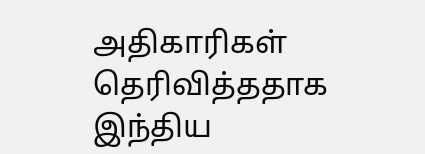அதிகாரிகள் தெரிவித்ததாக இந்திய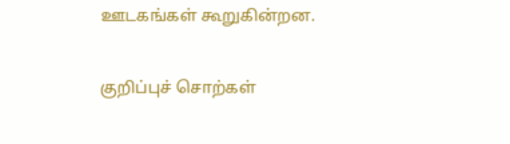ஊடகங்கள் கூறுகின்றன.

குறிப்புச் சொற்கள்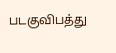படகுவிபத்து